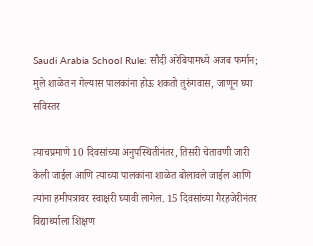Saudi Arabia School Rule: सौदी अरेबियामध्ये अजब फर्मान; मुले शाळेत न गेल्यास पालकांना होऊ शकतो तुरुंगवास, जाणून घ्या सविस्तर

त्याचप्रमाणे 10 दिवसांच्या अनुपस्थितीनंतर, तिसरी चेतावणी जारी केली जाईल आणि त्याच्या पालकांना शाळेत बोलावले जाईल आणि त्यांना हमीपत्रावर स्वाक्षरी घ्यावी लागेल. 15 दिवसांच्या गैरहजेरीनंतर विद्यार्थ्याला शिक्षण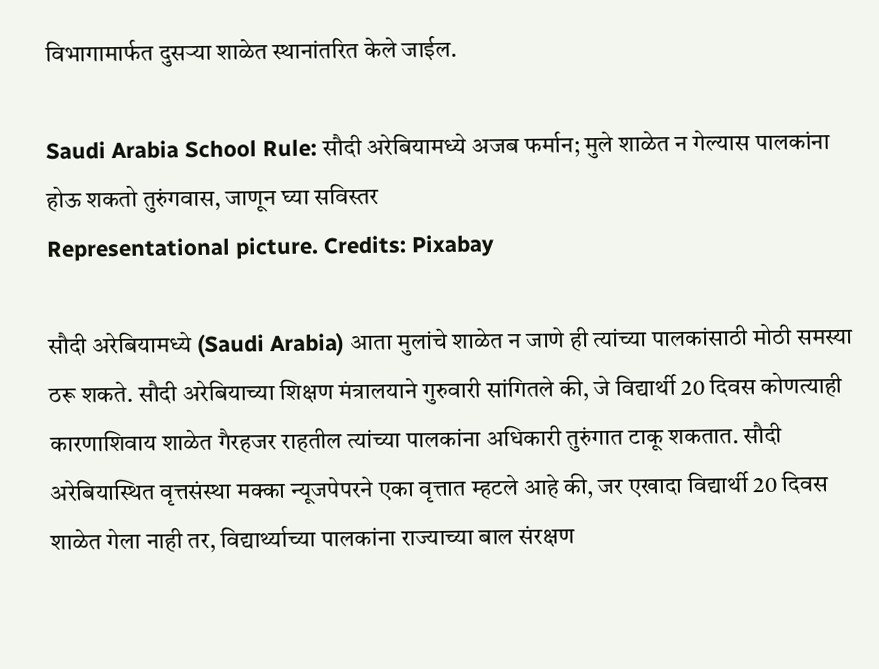विभागामार्फत दुसऱ्या शाळेत स्थानांतरित केले जाईल.

Saudi Arabia School Rule: सौदी अरेबियामध्ये अजब फर्मान; मुले शाळेत न गेल्यास पालकांना होऊ शकतो तुरुंगवास, जाणून घ्या सविस्तर
Representational picture. Credits: Pixabay

सौदी अरेबियामध्ये (Saudi Arabia) आता मुलांचे शाळेत न जाणे ही त्यांच्या पालकांसाठी मोठी समस्या ठरू शकते. सौदी अरेबियाच्या शिक्षण मंत्रालयाने गुरुवारी सांगितले की, जे विद्यार्थी 20 दिवस कोणत्याही कारणाशिवाय शाळेत गैरहजर राहतील त्यांच्या पालकांना अधिकारी तुरुंगात टाकू शकतात. सौदी अरेबियास्थित वृत्तसंस्था मक्का न्यूजपेपरने एका वृत्तात म्हटले आहे की, जर एखादा विद्यार्थी 20 दिवस शाळेत गेला नाही तर, विद्यार्थ्याच्या पालकांना राज्याच्या बाल संरक्षण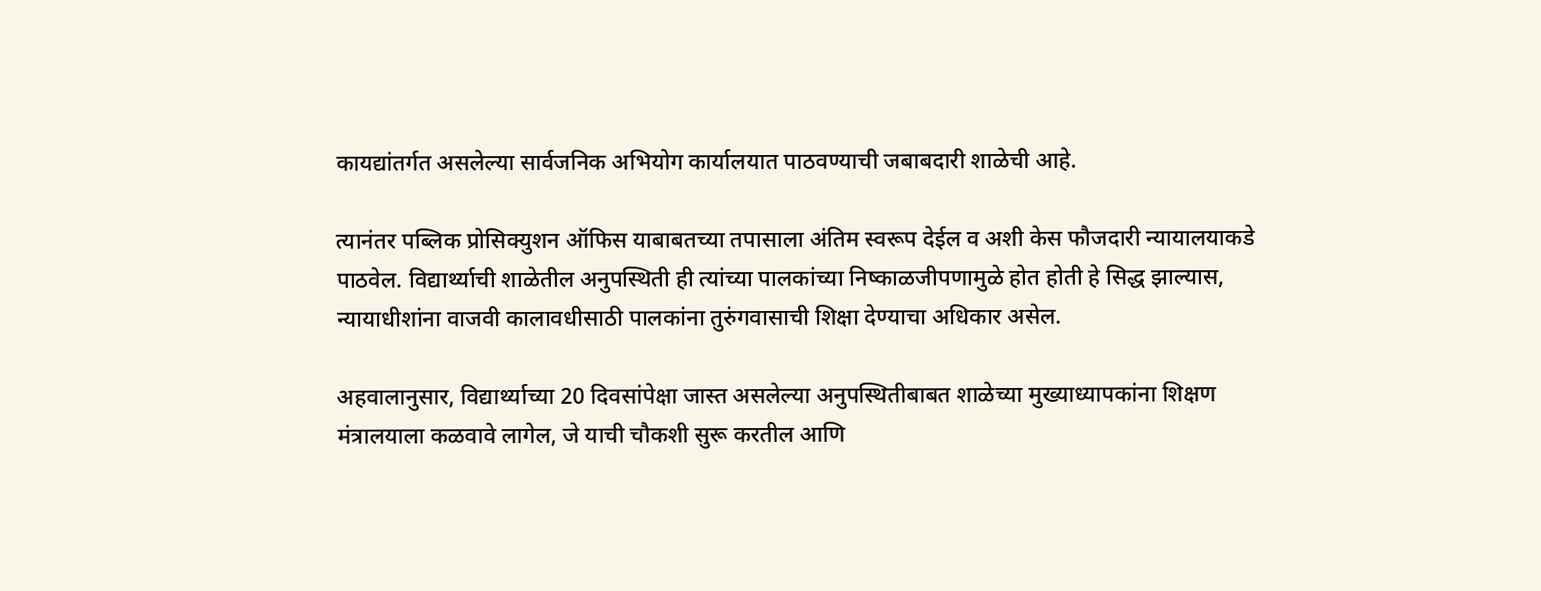कायद्यांतर्गत असलेल्या सार्वजनिक अभियोग कार्यालयात पाठवण्याची जबाबदारी शाळेची आहे.

त्यानंतर पब्लिक प्रोसिक्युशन ऑफिस याबाबतच्या तपासाला अंतिम स्वरूप देईल व अशी केस फौजदारी न्यायालयाकडे पाठवेल. विद्यार्थ्याची शाळेतील अनुपस्थिती ही त्यांच्या पालकांच्या निष्काळजीपणामुळे होत होती हे सिद्ध झाल्यास, न्यायाधीशांना वाजवी कालावधीसाठी पालकांना तुरुंगवासाची शिक्षा देण्याचा अधिकार असेल.

अहवालानुसार, विद्यार्थ्याच्या 20 दिवसांपेक्षा जास्त असलेल्या अनुपस्थितीबाबत शाळेच्या मुख्याध्यापकांना शिक्षण मंत्रालयाला कळवावे लागेल, जे याची चौकशी सुरू करतील आणि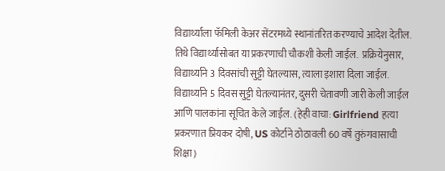विद्यार्थ्याला फॅमिली केअर सेंटरमध्ये स्थानांतरित करण्याचे आदेश देतील. तिथे विद्यार्थ्यासोबत या प्रकरणाची चौकशी केली जाईल.  प्रक्रियेनुसार, विद्यार्थ्याने 3 दिवसांची सुट्टी घेतल्यास, त्याला इशारा दिला जाईल. विद्यार्थ्याने 5 दिवस सुट्टी घेतल्यानंतर, दुसरी चेतावणी जारी केली जाईल आणि पालकांना सूचित केले जाईल. (हेही वाचा: Girlfriend हत्या प्रकरणात प्रियकर दोषी, US कोर्टाने ठोठावली 60 वर्षे तुरुंगवासाची शिक्षा)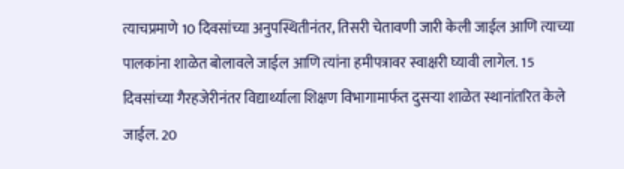त्याचप्रमाणे 10 दिवसांच्या अनुपस्थितीनंतर, तिसरी चेतावणी जारी केली जाईल आणि त्याच्या पालकांना शाळेत बोलावले जाईल आणि त्यांना हमीपत्रावर स्वाक्षरी घ्यावी लागेल. 15 दिवसांच्या गैरहजेरीनंतर विद्यार्थ्याला शिक्षण विभागामार्फत दुसऱ्या शाळेत स्थानांतरित केले जाईल. 20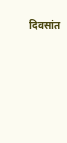दिवसांत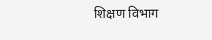शिक्षण विभाग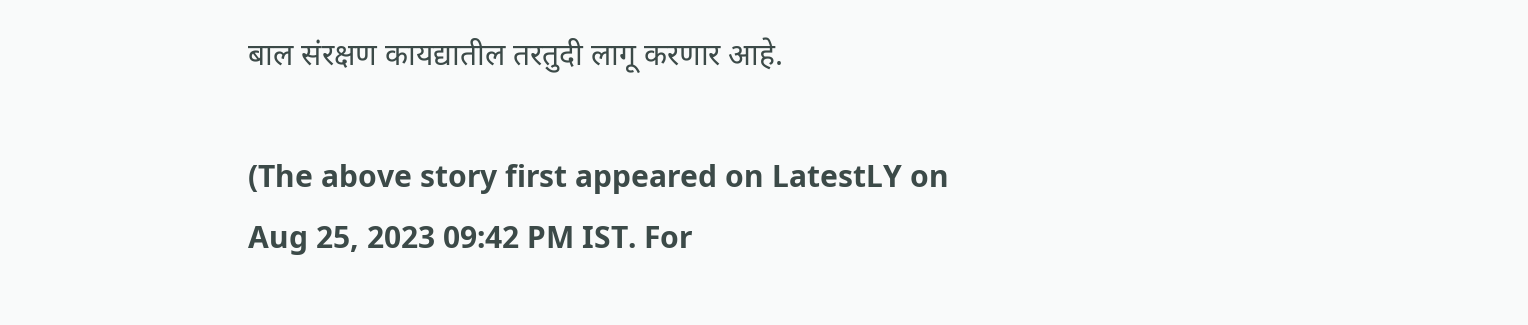बाल संरक्षण कायद्यातील तरतुदी लागू करणार आहे.

(The above story first appeared on LatestLY on Aug 25, 2023 09:42 PM IST. For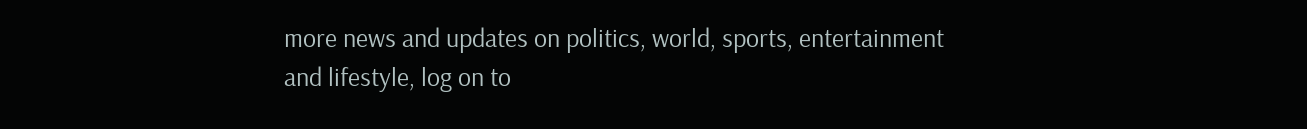more news and updates on politics, world, sports, entertainment and lifestyle, log on to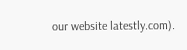our website latestly.com).